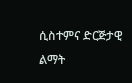ሲስተምና ድርጅታዊ ልማት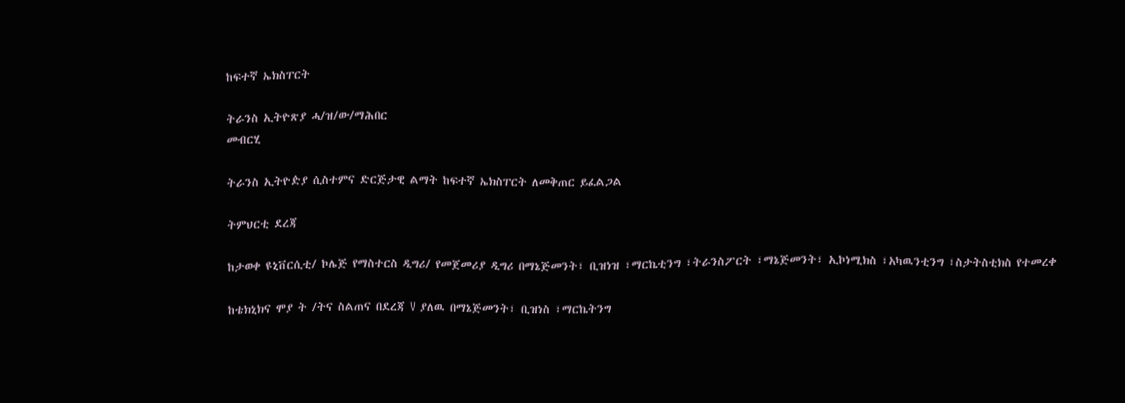ከፍተኛ ኤክስፐርት

ትራንስ ኢትዮጽያ ሓ/ዝ/ው/ማሕበር
መብርሂ

ትራንስ ኢትዮዽያ ሲስተምና ድርጅታዊ ልማት ከፍተኛ ኤክስፐርት ለመቅጠር ይፈልጋል

ትምህርቲ ደረጃ

ከታወቀ ዩኒቨርሲቲ/ ኮሌጅ የማስተርስ ዲግሪ/ የመጀመሪያ ዲግሪ በማኔጅመንት፣ ቢዝነዝ ፣ማርኬቲንግ ፣ትራንስፖርት ፣ማኔጅመንት፣ ኢኮነሚክስ ፣አካዉንቲንግ ፣ስታትስቲክስ የተመረቀ

ከቴክኒክና ሞያ ት /ትና ስልጠና በደረጃ V ያለዉ በማኔጅመንት፣ ቢዝነስ ፣ማርኬትንግ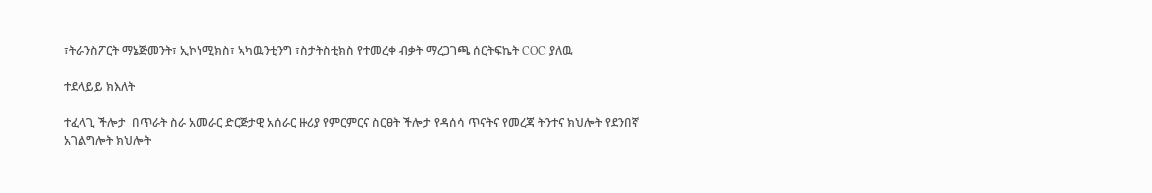፣ትራንስፖርት ማኔጅመንት፣ ኢኮነሚክስ፣ ኣካዉንቲንግ ፣ስታትስቲክስ የተመረቀ ብቃት ማረጋገጫ ሰርትፍኬት COC ያለዉ

ተደላይይ ክእለት

ተፈላጊ ችሎታ  በጥራት ስራ አመራር ድርጅታዊ አሰራር ዙሪያ የምርምርና ስርፀት ችሎታ የዳሰሳ ጥናትና የመረጃ ትንተና ክህሎት የደንበኛ አገልግሎት ክህሎት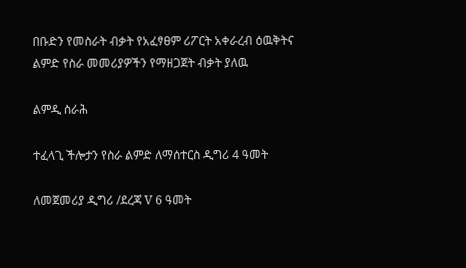በቡድን የመስራት ብቃት የአፈፃፀም ሪፖርት አቀራረብ ዕዉቅትና ልምድ የስራ መመሪያዎችን የማዘጋጀት ብቃት ያለዉ

ልምዲ ስራሕ

ተፈላጊ ችሎታን የስራ ልምድ ለማሰተርስ ዲግሪ 4 ዓመት

ለመጀመሪያ ዲግሪ /ደረጃ V 6 ዓመት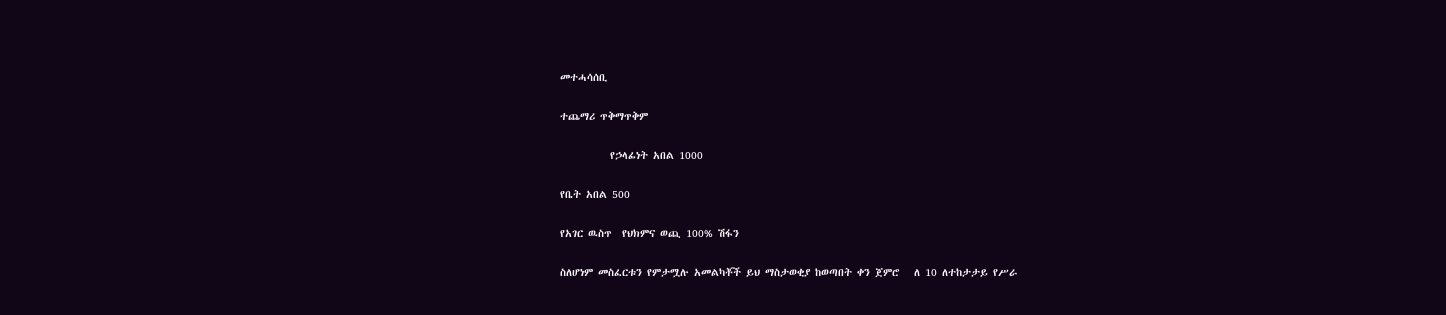መተሓሳሰቢ

ተጨማሪ ጥቅማጥቅም

          የኃላፊነት አበል 1000

የቤት አበል 500

የአገር ዉስጥ  የህክምና ወጪ 100% ሽፋን

ስለሆነም መስፈርቱን የምታሟሉ አመልካቾች ይህ ማስታወቂያ ከወጣበት ቀን ጀምሮ   ለ 10 ለተከታታይ የሥራ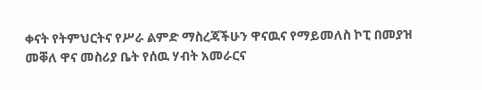ቀናት የትምህርትና የሥራ ልምድ ማስረጃችሁን ዋናዉና የማይመለስ ኮፒ በመያዝ መቐለ ዋና መስሪያ ቤት የሰዉ ሃብት አመራርና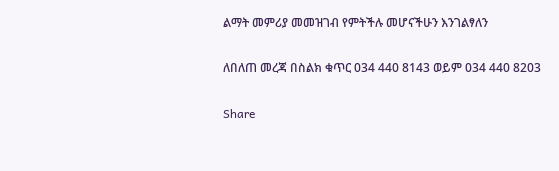ልማት መምሪያ መመዝገብ የምትችሉ መሆናችሁን እንገልፃለን

ለበለጠ መረጃ በስልክ ቁጥር 034 440 8143 ወይም 034 440 8203

Share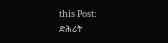this Post:
ድሕሪት